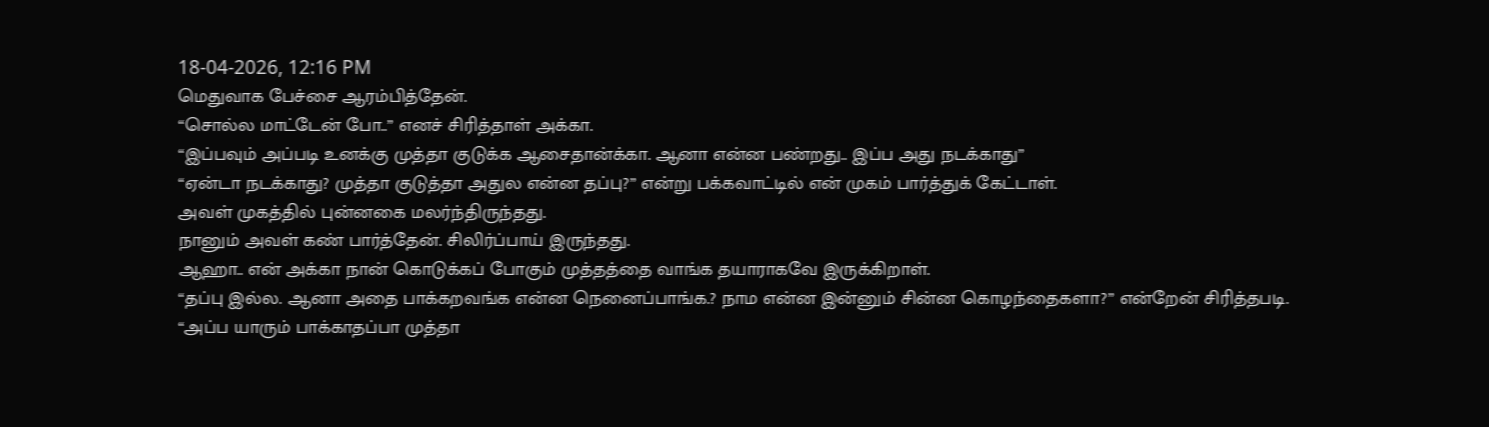18-04-2026, 12:16 PM
மெதுவாக பேச்சை ஆரம்பித்தேன்.
“சொல்ல மாட்டேன் போ..” எனச் சிரித்தாள் அக்கா.
“இப்பவும் அப்படி உனக்கு முத்தா குடுக்க ஆசைதான்க்கா. ஆனா என்ன பண்றது.. இப்ப அது நடக்காது”
“ஏன்டா நடக்காது? முத்தா குடுத்தா அதுல என்ன தப்பு?” என்று பக்கவாட்டில் என் முகம் பார்த்துக் கேட்டாள்.
அவள் முகத்தில் புன்னகை மலர்ந்திருந்தது.
நானும் அவள் கண் பார்த்தேன். சிலிர்ப்பாய் இருந்தது.
ஆஹா.. என் அக்கா நான் கொடுக்கப் போகும் முத்தத்தை வாங்க தயாராகவே இருக்கிறாள்.
“தப்பு இல்ல. ஆனா அதை பாக்கறவங்க என்ன நெனைப்பாங்க.? நாம என்ன இன்னும் சின்ன கொழந்தைகளா?” என்றேன் சிரித்தபடி.
“அப்ப யாரும் பாக்காதப்பா முத்தா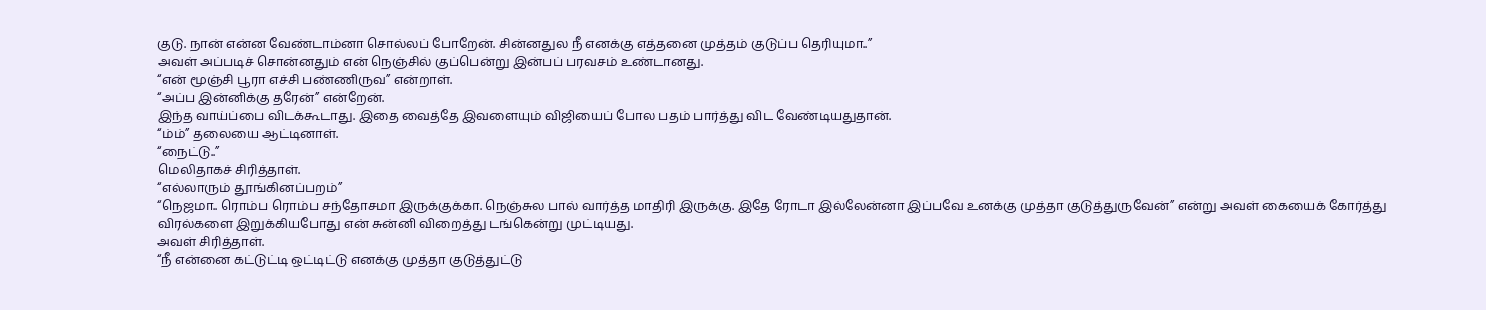குடு. நான் என்ன வேண்டாம்னா சொல்லப் போறேன். சின்னதுல நீ எனக்கு எத்தனை முத்தம் குடுப்ப தெரியுமா..”
அவள் அப்படிச் சொன்னதும் என் நெஞ்சில் குப்பென்று இன்பப் பரவசம் உண்டானது.
“என் மூஞ்சி பூரா எச்சி பண்ணிருவ” என்றாள்.
“அப்ப இன்னிக்கு தரேன்” என்றேன்.
இந்த வாய்ப்பை விடக்கூடாது. இதை வைத்தே இவளையும் விஜியைப் போல பதம் பார்த்து விட வேண்டியதுதான்.
“ம்ம்” தலையை ஆட்டினாள்.
“நைட்டு..”
மெலிதாகச் சிரித்தாள்.
“எல்லாரும் தூங்கினப்பறம்”
“நெஜமா.. ரொம்ப ரொம்ப சந்தோசமா இருக்குக்கா. நெஞ்சுல பால் வார்த்த மாதிரி இருக்கு. இதே ரோடா இல்லேன்னா இப்பவே உனக்கு முத்தா குடுத்துருவேன்” என்று அவள் கையைக் கோர்த்து விரல்களை இறுக்கியபோது என் சுன்னி விறைத்து டங்கென்று முட்டியது.
அவள் சிரித்தாள்.
“நீ என்னை கட்டுட்டி ஒட்டிட்டு எனக்கு முத்தா குடுத்துட்டு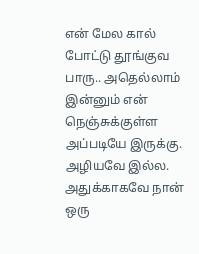என் மேல கால் போட்டு தூங்குவ பாரு.. அதெல்லாம் இன்னும் என் நெஞ்சுக்குள்ள அப்படியே இருக்கு. அழியவே இல்ல. அதுக்காகவே நான் ஒரு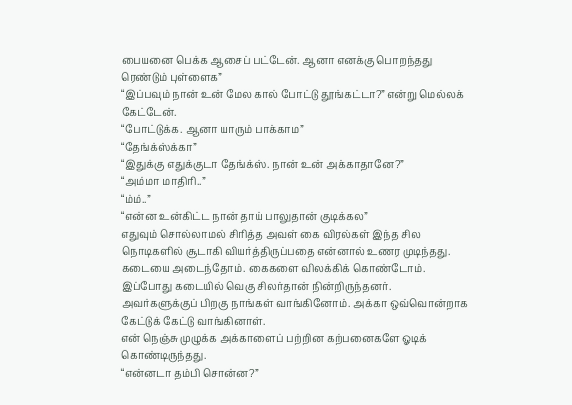பையனை பெக்க ஆசைப் பட்டேன். ஆனா எனக்கு பொறந்தது ரெண்டும் புள்ளைக”
“இப்பவும் நான் உன் மேல கால் போட்டு தூங்கட்டா?” என்று மெல்லக் கேட்டேன்.
“போட்டுக்க. ஆனா யாரும் பாக்காம”
“தேங்க்ஸ்க்கா”
“இதுக்கு எதுக்குடா தேங்க்ஸ். நான் உன் அக்காதானே?”
“அம்மா மாதிரி..”
“ம்ம்..”
“என்ன உன்கிட்ட நான் தாய் பாலுதான் குடிக்கல”
எதுவும் சொல்லாமல் சிரித்த அவள் கை விரல்கள் இந்த சில நொடிகளில் சூடாகி வியர்த்திருப்பதை என்னால் உணர முடிந்தது.
கடையை அடைந்தோம். கைகளை விலக்கிக் கொண்டோம்.
இப்போது கடையில் வெகு சிலர்தான் நின்றிருந்தனர்.
அவர்களுக்குப் பிறகு நாங்கள் வாங்கினோம். அக்கா ஒவ்வொன்றாக கேட்டுக் கேட்டு வாங்கினாள்.
என் நெஞ்சு முழுக்க அக்காளைப் பற்றின கற்பனைகளே ஓடிக் கொண்டிருந்தது.
“என்னடா தம்பி சொன்ன?”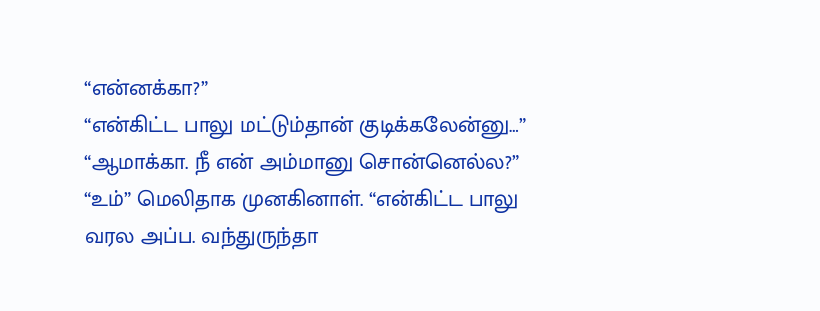“என்னக்கா?”
“என்கிட்ட பாலு மட்டும்தான் குடிக்கலேன்னு…”
“ஆமாக்கா. நீ என் அம்மானு சொன்னெல்ல?”
“உம்” மெலிதாக முனகினாள். “என்கிட்ட பாலு வரல அப்ப. வந்துருந்தா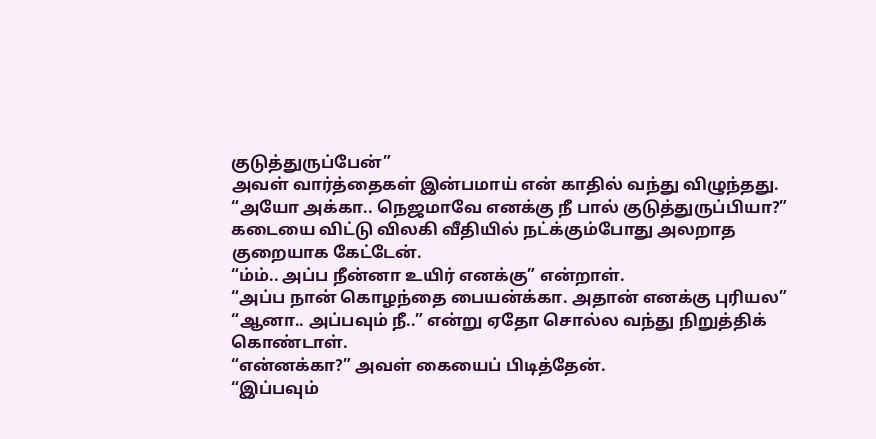குடுத்துருப்பேன்”
அவள் வார்த்தைகள் இன்பமாய் என் காதில் வந்து விழுந்தது.
“அயோ அக்கா.. நெஜமாவே எனக்கு நீ பால் குடுத்துருப்பியா?” கடையை விட்டு விலகி வீதியில் நட்க்கும்போது அலறாத குறையாக கேட்டேன்.
“ம்ம்.. அப்ப நீன்னா உயிர் எனக்கு” என்றாள்.
“அப்ப நான் கொழந்தை பையன்க்கா. அதான் எனக்கு புரியல”
“ஆனா.. அப்பவும் நீ..” என்று ஏதோ சொல்ல வந்து நிறுத்திக் கொண்டாள்.
“என்னக்கா?” அவள் கையைப் பிடித்தேன்.
“இப்பவும்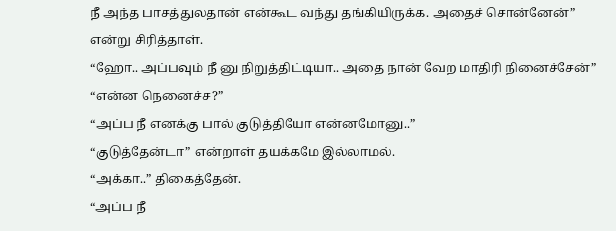நீ அந்த பாசத்துலதான் என்கூட வந்து தங்கியிருக்க. அதைச் சொன்னேன்” என்று சிரித்தாள்.
“ஹோ.. அப்பவும் நீ னு நிறுத்திட்டியா.. அதை நான் வேற மாதிரி நினைச்சேன்”
“என்ன நெனைச்ச?”
“அப்ப நீ எனக்கு பால் குடுத்தியோ என்னமோனு..”
“குடுத்தேன்டா” என்றாள் தயக்கமே இல்லாமல்.
“அக்கா..” திகைத்தேன்.
“அப்ப நீ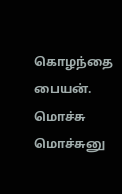கொழந்தை பையன். மொச்சு மொச்சுனு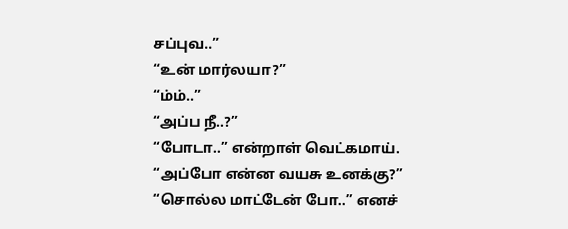சப்புவ..”
“உன் மார்லயா?”
“ம்ம்..”
“அப்ப நீ..?”
“போடா..” என்றாள் வெட்கமாய்.
“அப்போ என்ன வயசு உனக்கு?”
“சொல்ல மாட்டேன் போ..” எனச்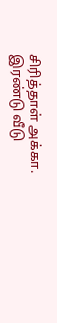சிரித்தாள் அக்கா.
இரண்டு வீடு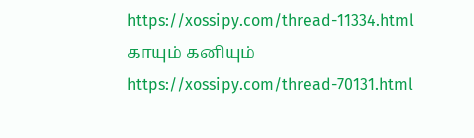https://xossipy.com/thread-11334.html
காயும் கனியும்
https://xossipy.com/thread-70131.html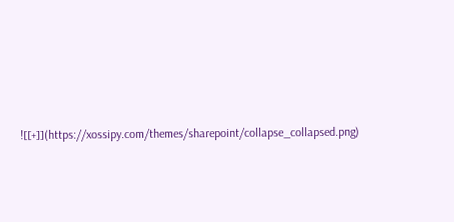![[+]](https://xossipy.com/themes/sharepoint/collapse_collapsed.png)